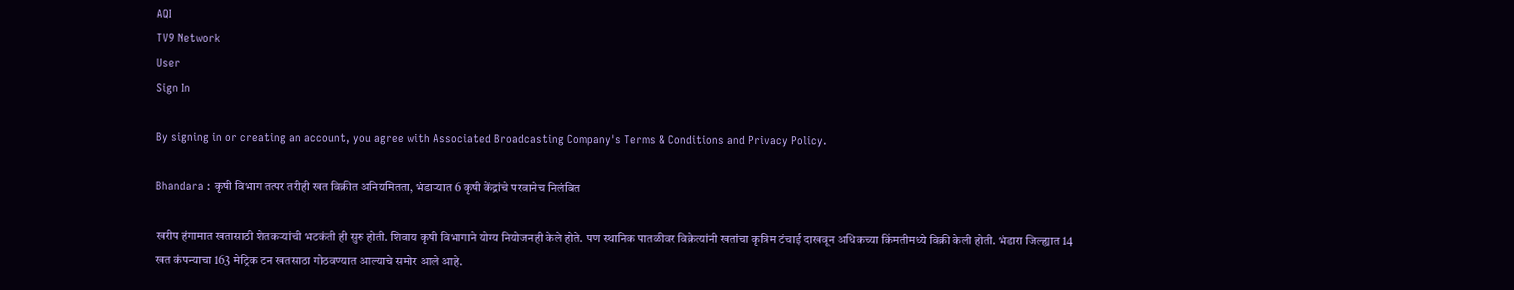AQI
TV9 Network
User
Sign In

By signing in or creating an account, you agree with Associated Broadcasting Company's Terms & Conditions and Privacy Policy.

Bhandara : कृषी विभाग तत्पर तरीही खत विक्रीत अनियमितता, भंडाऱ्यात 6 कृषी केंद्रांचे परवानेच निलंबित

खरीप हंगामात खतासाठी शेतकऱ्यांची भटकंती ही सुरु होती. शिवाय कृषी विभागाने योग्य नियोजनही केले होते. पण स्थानिक पातळीवर विक्रेत्यांनी खतांचा कृत्रिम टंचाई दाखवून अधिकच्या किंमतीमध्ये विक्री केली होती. भंडारा जिल्ह्यात 14 खत कंपन्याचा 163 मेट्रिक टन खतसाठा गोठवण्यात आल्याचे समोर आले आहे.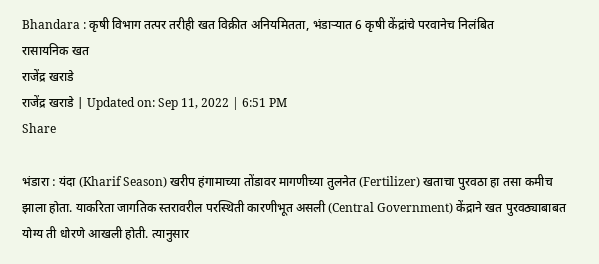Bhandara : कृषी विभाग तत्पर तरीही खत विक्रीत अनियमितता, भंडाऱ्यात 6 कृषी केंद्रांचे परवानेच निलंबित
रासायनिक खत
राजेंद्र खराडे
राजेंद्र खराडे | Updated on: Sep 11, 2022 | 6:51 PM
Share

भंडारा : यंदा (Kharif Season) खरीप हंगामाच्या तोंडावर मागणीच्या तुलनेत (Fertilizer) खताचा पुरवठा हा तसा कमीच झाला होता. याकरिता जागतिक स्तरावरील परस्थिती कारणीभूत असली (Central Government) केंद्राने खत पुरवठ्याबाबत योग्य ती धोरणे आखली होती. त्यानुसार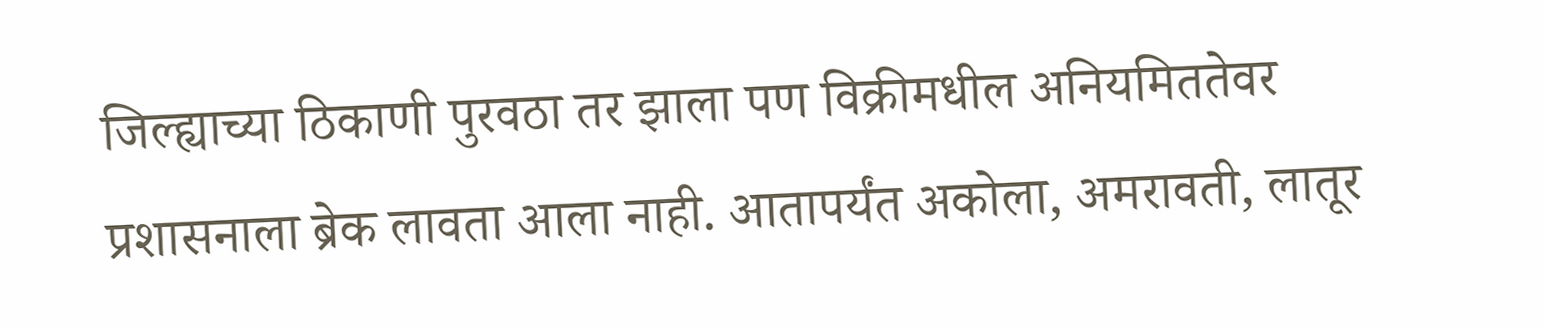जिल्ह्याच्या ठिकाणी पुरवठा तर झाला पण विक्रीमधील अनियमिततेवर प्रशासनाला ब्रेक लावता आला नाही. आतापर्यंत अकोला, अमरावती, लातूर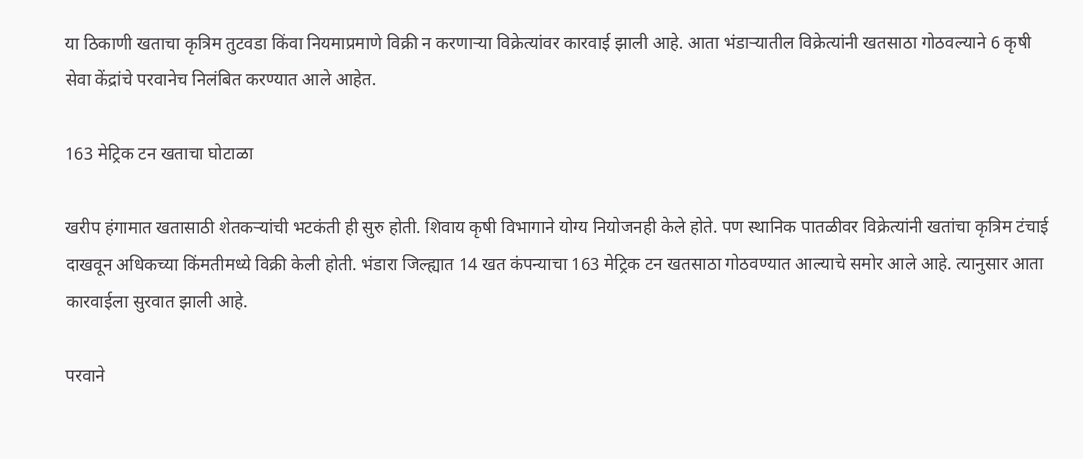या ठिकाणी खताचा कृत्रिम तुटवडा किंवा नियमाप्रमाणे विक्री न करणाऱ्या विक्रेत्यांवर कारवाई झाली आहे. आता भंडाऱ्यातील विक्रेत्यांनी खतसाठा गोठवल्याने 6 कृषी सेवा केंद्रांचे परवानेच निलंबित करण्यात आले आहेत.

163 मेट्रिक टन खताचा घोटाळा

खरीप हंगामात खतासाठी शेतकऱ्यांची भटकंती ही सुरु होती. शिवाय कृषी विभागाने योग्य नियोजनही केले होते. पण स्थानिक पातळीवर विक्रेत्यांनी खतांचा कृत्रिम टंचाई दाखवून अधिकच्या किंमतीमध्ये विक्री केली होती. भंडारा जिल्ह्यात 14 खत कंपन्याचा 163 मेट्रिक टन खतसाठा गोठवण्यात आल्याचे समोर आले आहे. त्यानुसार आता कारवाईला सुरवात झाली आहे.

परवाने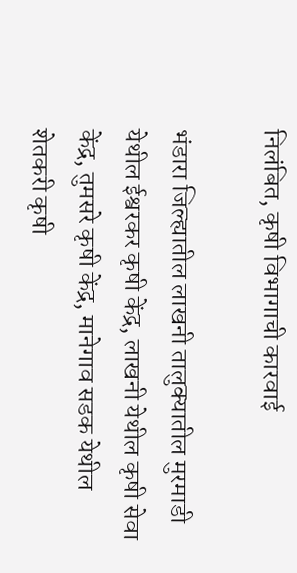निलंबित, कृषी विभागाची कारवाई

भंडारा जिल्ह्यातील लाखनी तालुक्यातील मुरमाडी येथील ईश्वरकर कृषी केंद्र, लाखनी येथील कृषी सेवा केंद्र, तुमसरे कृषी केंद्र, मानेगाव सडक येथील शेतकरी कृषी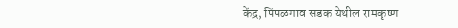केंद्र, पिंपळगाव सडक येथील रामकृष्ण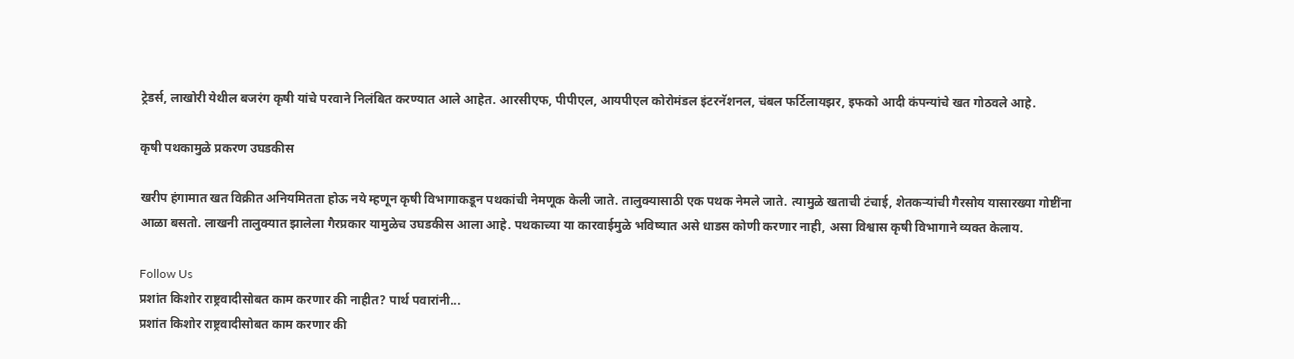ट्रेडर्स, लाखोरी येथील बजरंग कृषी यांचे परवाने निलंबित करण्यात आले आहेत. आरसीएफ, पीपीएल, आयपीएल कोरोमंडल इंटरनॅशनल, चंबल फर्टिलायझर, इफको आदी कंपन्यांचे खत गोठवले आहे.

कृषी पथकामुळे प्रकरण उघडकीस

खरीप हंगामात खत विक्रीत अनियमितता होऊ नये म्हणून कृषी विभागाकडून पथकांची नेमणूक केली जाते. तालुक्यासाठी एक पथक नेमले जाते. त्यामुळे खताची टंचाई, शेतकऱ्यांची गैरसोय यासारख्या गोष्टींना आळा बसतो. लाखनी तालुक्यात झालेला गैरप्रकार यामुळेच उघडकीस आला आहे. पथकाच्या या कारवाईमुळे भविष्यात असे धाडस कोणी करणार नाही, असा विश्वास कृषी विभागाने व्यक्त केलाय.

Follow Us
प्रशांत किशोर राष्ट्रवादीसोबत काम करणार की नाहीत? पार्थ पवारांनी...
प्रशांत किशोर राष्ट्रवादीसोबत काम करणार की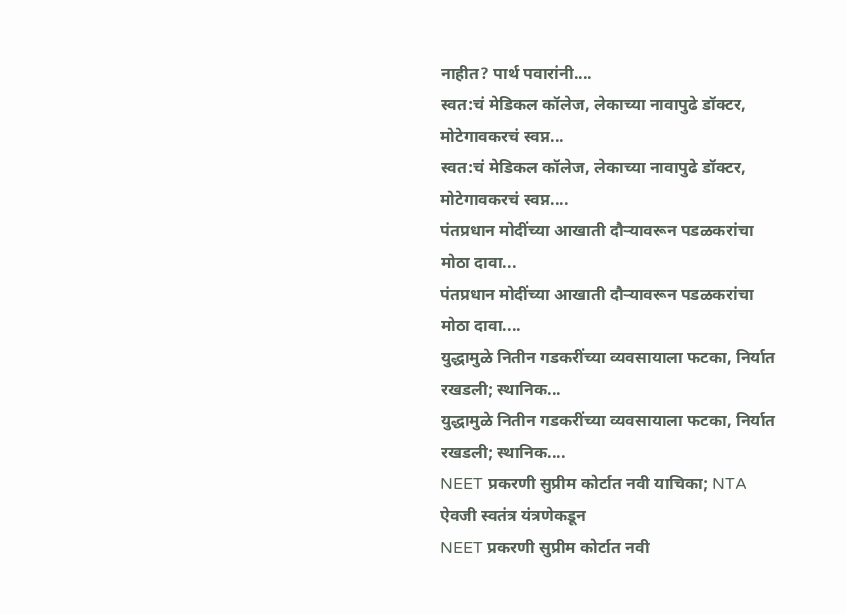नाहीत? पार्थ पवारांनी....
स्वत:चं मेडिकल कॉलेज, लेकाच्या नावापुढे डॉक्टर, मोटेगावकरचं स्वप्न...
स्वत:चं मेडिकल कॉलेज, लेकाच्या नावापुढे डॉक्टर, मोटेगावकरचं स्वप्न....
पंतप्रधान मोदींच्या आखाती दौऱ्यावरून पडळकरांचा मोठा दावा...
पंतप्रधान मोदींच्या आखाती दौऱ्यावरून पडळकरांचा मोठा दावा....
युद्धामुळे नितीन गडकरींच्या व्यवसायाला फटका, निर्यात रखडली; स्थानिक...
युद्धामुळे नितीन गडकरींच्या व्यवसायाला फटका, निर्यात रखडली; स्थानिक....
NEET प्रकरणी सुप्रीम कोर्टात नवी याचिका; NTA ऐवजी स्वतंत्र यंत्रणेकडून
NEET प्रकरणी सुप्रीम कोर्टात नवी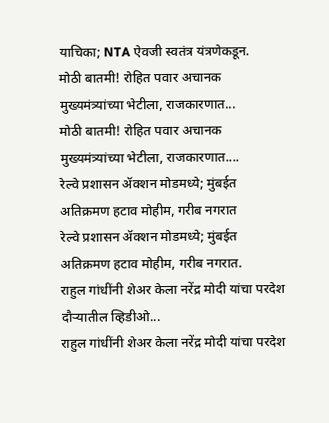याचिका; NTA ऐवजी स्वतंत्र यंत्रणेकडून.
मोठी बातमी! रोहित पवार अचानक मुख्यमंत्र्यांच्या भेटीला, राजकारणात...
मोठी बातमी! रोहित पवार अचानक मुख्यमंत्र्यांच्या भेटीला, राजकारणात....
रेल्वे प्रशासन ॲक्शन मोडमध्ये; मुंबईत अतिक्रमण हटाव मोहीम, गरीब नगरात
रेल्वे प्रशासन ॲक्शन मोडमध्ये; मुंबईत अतिक्रमण हटाव मोहीम, गरीब नगरात.
राहुल गांधींनी शेअर केला नरेंद्र मोदी यांचा परदेश दौऱ्यातील व्हिडीओ...
राहुल गांधींनी शेअर केला नरेंद्र मोदी यांचा परदेश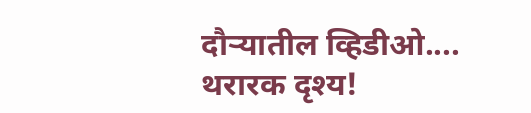दौऱ्यातील व्हिडीओ....
थरारक दृश्य!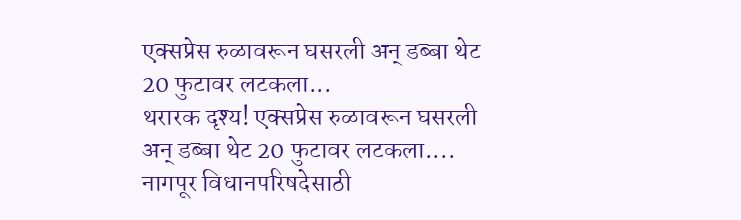एक्सप्रेस रुळावरून घसरली अन् डब्बा थेट 20 फुटावर लटकला...
थरारक दृश्य! एक्सप्रेस रुळावरून घसरली अन् डब्बा थेट 20 फुटावर लटकला....
नागपूर विधानपरिषदेसाठी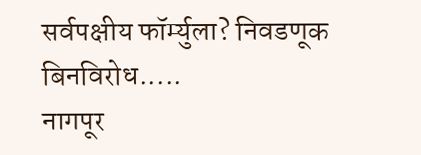सर्वपक्षीय फॉर्म्युला? निवडणूक बिनविरोध.....
नागपूर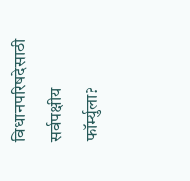विधानपरिषदेसाठी सर्वपक्षीय फॉर्म्युला?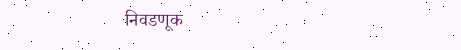निवडणूक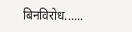बिनविरोध......